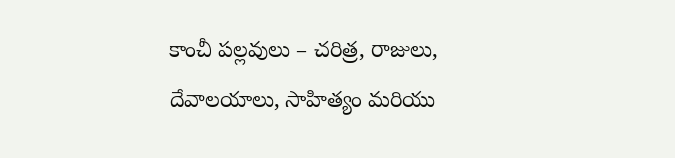కాంచీ పల్లవులు – చరిత్ర, రాజులు, దేవాలయాలు, సాహిత్యం మరియు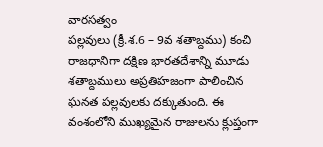వారసత్వం
పల్లవులు (క్రీ.శ.6 – 9వ శతాబ్దము) కంచి రాజధానిగా దక్షిణ భారతదేశాన్ని మూడు శతాబ్దములు అప్రతిహజంగా పాలించిన ఘనత పల్లవులకు దక్కుతుంది. ఈ వంశంలోని ముఖ్యమైన రాజులను క్లుప్తంగా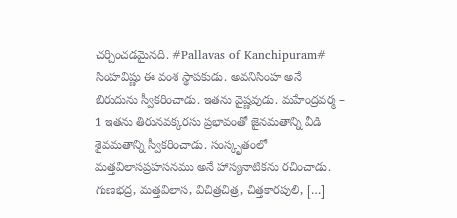చర్చించడమైనది. #Pallavas of Kanchipuram# సింహవిష్ణు ఈ వంశ స్థాపకుడు. అవనిసింహ అనే బిరుదును స్వీకరించాడు. ఇతను వైష్ణవుడు. మహేంద్రవర్మ – 1 ఇతను తిరునవక్కరసు ప్రభావంతో జైనమతాన్ని వీడి శైవమతాన్ని స్వీకరించాడు. సంస్కృతంలో మత్తవిలాసప్రహసనము అనే హాస్యనాటికను రచించాడు. గుణభద్ర, మత్తవిలాస, విచిత్రచిత్ర, చిత్తకారపులి, […]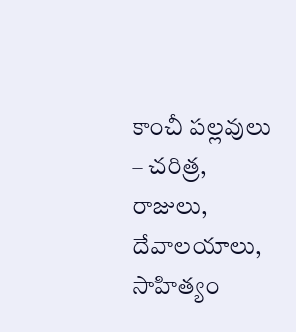కాంచీ పల్లవులు – చరిత్ర, రాజులు, దేవాలయాలు, సాహిత్యం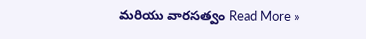మరియు వారసత్వం Read More »